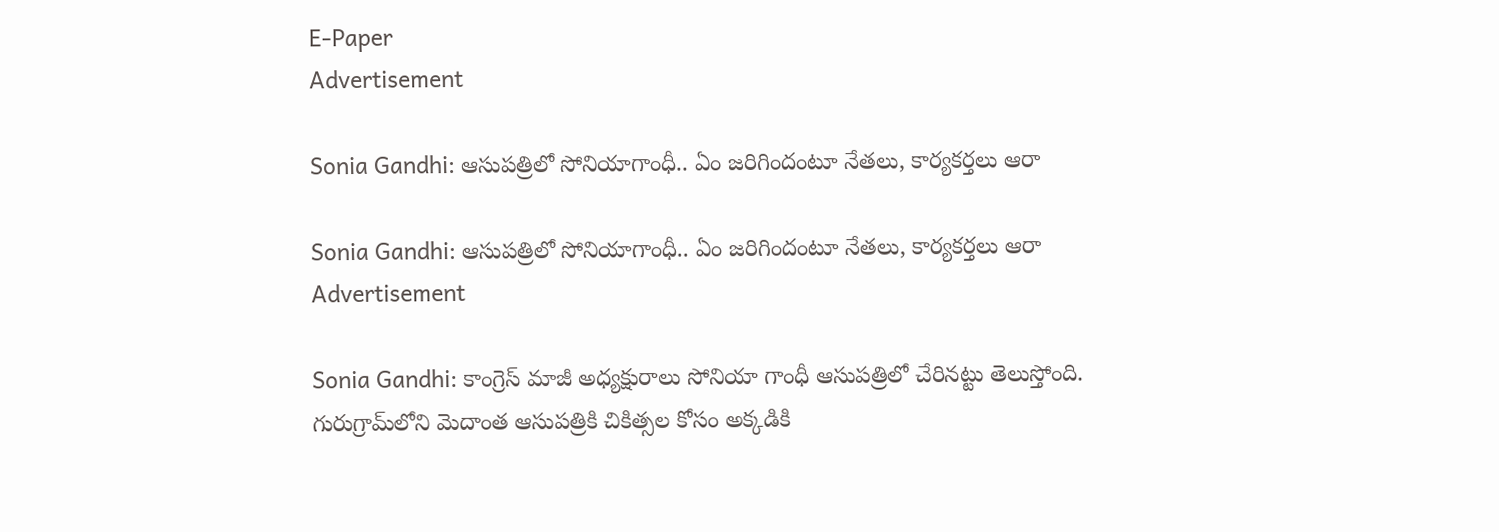E-Paper
Advertisement

Sonia Gandhi: ఆసుపత్రిలో సోనియాగాంధీ.. ఏం జరిగిందంటూ నేతలు, కార్యకర్తలు ఆరా

Sonia Gandhi: ఆసుపత్రిలో సోనియాగాంధీ.. ఏం జరిగిందంటూ నేతలు, కార్యకర్తలు ఆరా
Advertisement

Sonia Gandhi: కాంగ్రెస్ మాజీ అధ్యక్షురాలు సోనియా గాంధీ ఆసుపత్రిలో చేరినట్టు తెలుస్తోంది. గురుగ్రామ్‌లోని మెదాంత ఆసుపత్రికి చికిత్సల కోసం అక్కడికి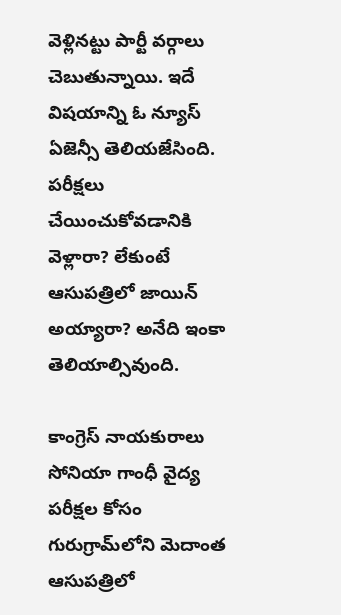వెళ్లినట్టు పార్టీ వర్గాలు చెబుతున్నాయి. ఇదే విషయాన్ని ఓ న్యూస్ ఏజెన్సీ తెలియజేసింది.  పరీక్షలు చేయించుకోవడానికి వెళ్లారా? లేకుంటే ఆసుపత్రిలో జాయిన్ అయ్యారా? అనేది ఇంకా తెలియాల్సివుంది.

కాంగ్రెస్ నాయకురాలు సోనియా గాంధీ వైద్య పరీక్షల కోసం గురుగ్రామ్‌లోని మెదాంత ఆసుపత్రిలో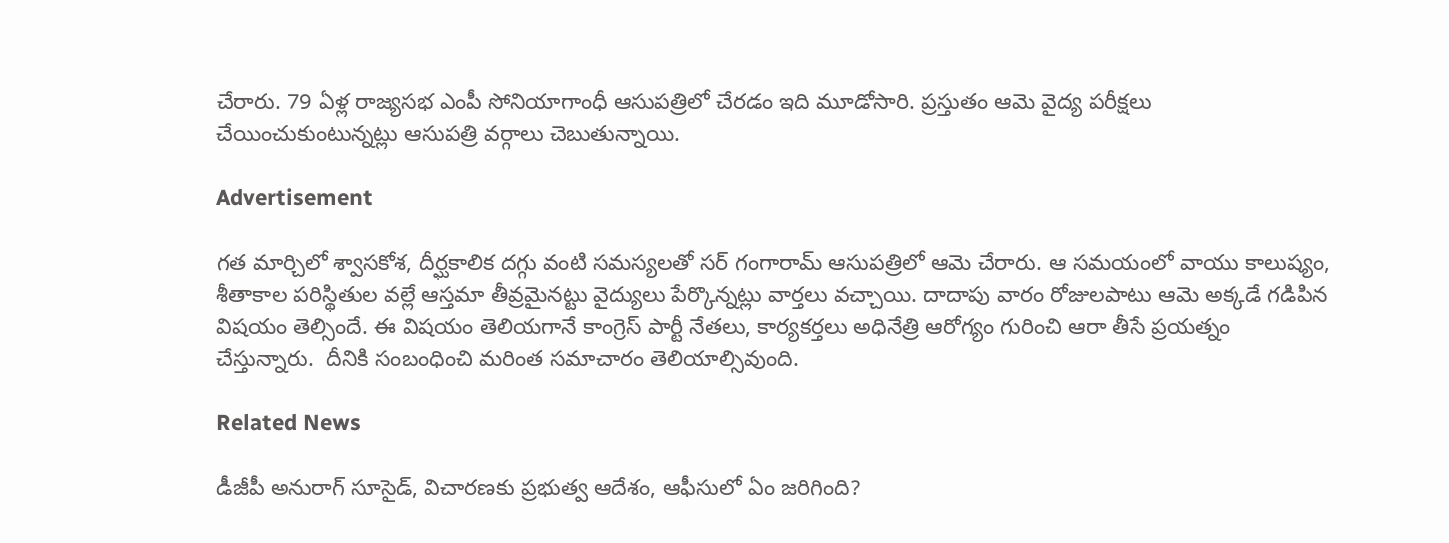చేరారు. 79 ఏళ్ల రాజ్యసభ ఎంపీ సోనియాగాంధీ ఆసుపత్రిలో చేరడం ఇది మూడోసారి. ప్రస్తుతం ఆమె వైద్య పరీక్షలు చేయించుకుంటున్నట్లు ఆసుపత్రి వర్గాలు చెబుతున్నాయి.

Advertisement

గత మార్చిలో శ్వాసకోశ, దీర్ఘకాలిక దగ్గు వంటి సమస్యలతో సర్ గంగారామ్ ఆసుపత్రిలో ఆమె చేరారు. ఆ సమయంలో వాయు కాలుష్యం, శీతాకాల పరిస్థితుల వల్లే ఆస్తమా తీవ్రమైనట్టు వైద్యులు పేర్కొన్నట్లు వార్తలు వచ్చాయి. దాదాపు వారం రోజులపాటు ఆమె అక్కడే గడిపిన విషయం తెల్సిందే. ఈ విషయం తెలియగానే కాంగ్రెస్ పార్టీ నేతలు, కార్యకర్తలు అధినేత్రి ఆరోగ్యం గురించి ఆరా తీసే ప్రయత్నం చేస్తున్నారు.  దీనికి సంబంధించి మరింత సమాచారం తెలియాల్సివుంది.

Related News

డీజీపీ అనురాగ్‌ సూసైడ్‌, విచారణకు ప్రభుత్వ ఆదేశం, ఆఫీసులో ఏం జరిగింది?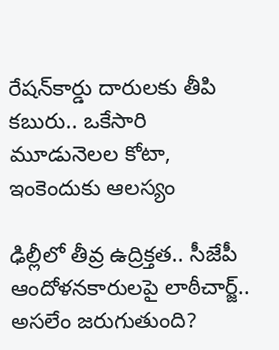రేషన్‌కార్డు దారులకు తీపి కబురు.. ఒకేసారి మూడునెలల కోటా, ఇంకెందుకు ఆలస్యం

ఢిల్లీలో తీవ్ర ఉద్రిక్తత.. సీజేపీ ఆందోళనకారులపై లాఠీచార్జ్.. అసలేం జరుగుతుంది?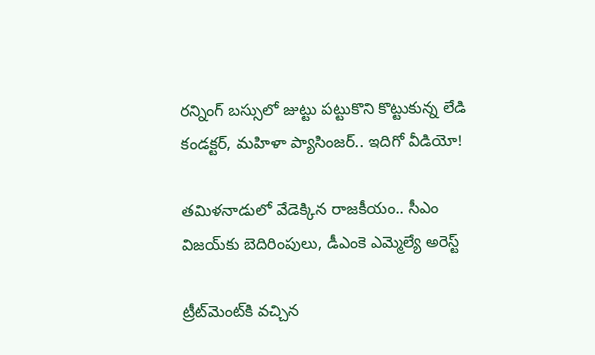రన్నింగ్‌ బస్సులో జుట్టు పట్టుకొని కొట్టుకున్న లేడి కండక్టర్, మహిళా ప్యాసింజర్.. ఇదిగో వీడియో!

తమిళనాడులో వేడెక్కిన రాజకీయం.. సీఎం విజయ్‌కు బెదిరింపులు, డీఎంకె ఎమ్మెల్యే అరెస్ట్

ట్రీట్‌మెంట్‌కి వచ్చిన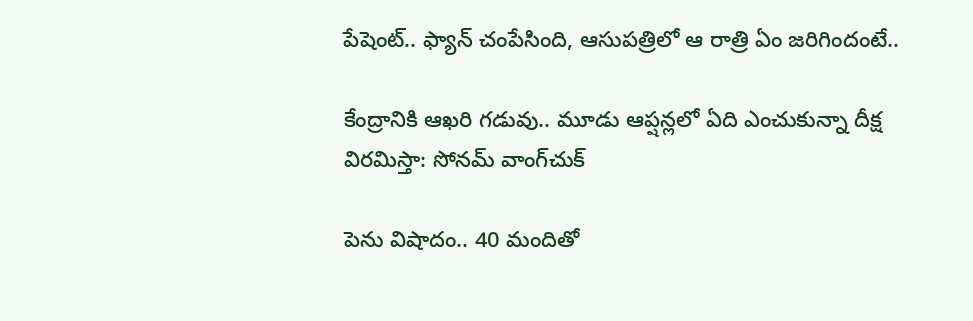పేషెంట్.. ఫ్యాన్ చంపేసింది, ఆసుపత్రిలో ఆ రాత్రి ఏం జరిగిందంటే..

కేంద్రానికి ఆఖరి గడువు.. మూడు ఆప్షన్లలో ఏది ఎంచుకున్నా దీక్ష విరమిస్తా: సోనమ్ వాంగ్‌చుక్

పెను విషాదం.. 40 మందితో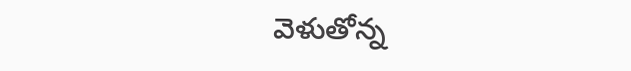వెళుతోన్న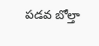ప‌డ‌వ బోల్తా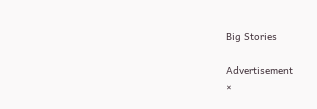Big Stories

Advertisement
×